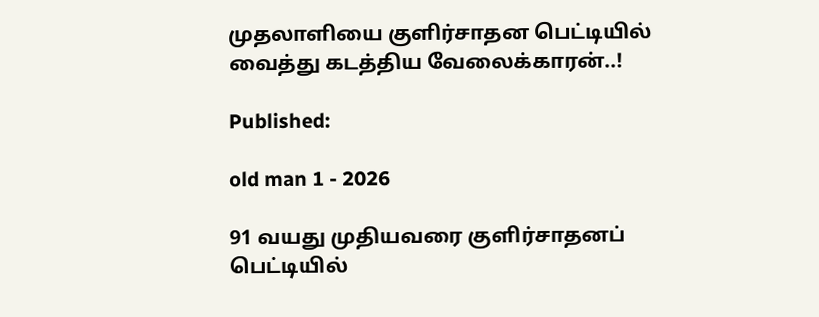முதலாளியை குளிர்சாதன பெட்டியில் வைத்து கடத்திய வேலைக்காரன்..!

Published:

old man 1 - 2026

91 வயது முதியவரை குளிர்சாதனப் பெட்டியில்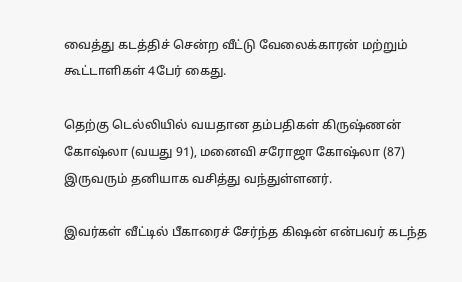வைத்து கடத்திச் சென்ற வீட்டு வேலைக்காரன் மற்றும் கூட்டாளிகள் 4பேர் கைது.

தெற்கு டெல்லியில் வயதான தம்பதிகள் கிருஷ்ணன் கோஷ்லா (வயது 91), மனைவி சரோஜா கோஷ்லா (87) இருவரும் தனியாக வசித்து வந்துள்ளனர்.

இவர்கள் வீட்டில் பீகாரைச் சேர்ந்த கிஷன் என்பவர் கடந்த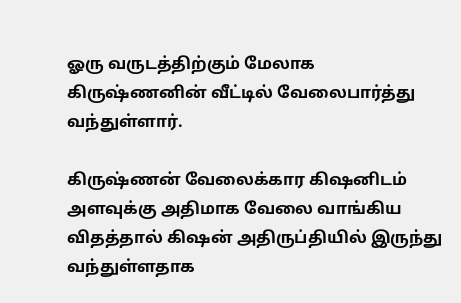ஓரு வருடத்திற்கும் மேலாக கிருஷ்ணனின் வீட்டில் வேலைபார்த்து வந்துள்ளார்.

கிருஷ்ணன் வேலைக்கார கிஷனிடம் அளவுக்கு அதிமாக வேலை வாங்கிய விதத்தால் கிஷன் அதிருப்தியில் இருந்து வந்துள்ளதாக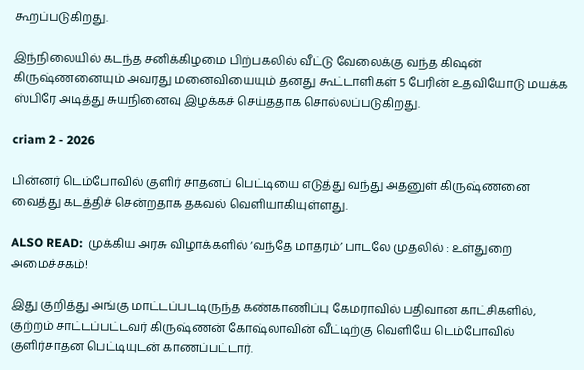கூறப்படுகிறது.

இந்நிலையில் கடந்த சனிக்கிழமை பிற்பகலில் வீட்டு வேலைக்கு வந்த கிஷன் கிருஷ்ணனையும் அவரது மனைவியையும் தனது கூட்டாளிகள் 5 பேரின் உதவியோடு மயக்க ஸ்பிரே அடித்து சுயநினைவு இழக்கச் செய்ததாக சொல்லப்படுகிறது.

criam 2 - 2026

பின்னர் டெம்போவில் குளிர் சாதனப் பெட்டியை எடுத்து வந்து அதனுள் கிருஷ்ணனை வைத்து கடத்திச் சென்றதாக தகவல் வெளியாகியுள்ளது.

ALSO READ:  முக்கிய அரசு விழாக்களில் ‘வந்தே மாதரம்’ பாடலே முதலில் : உள்துறை அமைச்சகம்!

இது குறித்து அங்கு மாட்டப்படடிருந்த கண்காணிப்பு கேமராவில் பதிவான காட்சிகளில், குற்றம் சாட்டப்பட்டவர் கிருஷ்ணன் கோஷ்லாவின் வீட்டிற்கு வெளியே டெம்போவில் குளிர்சாதன பெட்டியுடன் காணப்பட்டார்.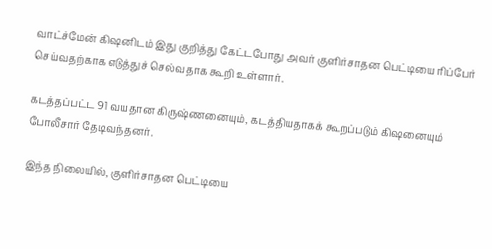வாட்ச்மேன் கிஷனிடம் இது குறித்து கேட்டபோது அவர் குளிர்சாதன பெட்டியை ரிப்பேர் செய்வதற்காக எடுத்துச் செல்வதாக கூறி உள்ளார்.

கடத்தப்பட்ட 91 வயதான கிருஷ்ணனையும், கடத்தியதாகக் கூறப்படும் கிஷனையும் போலீசார் தேடிவந்தனர்.

இந்த நிலையில், குளிர்சாதன பெட்டியை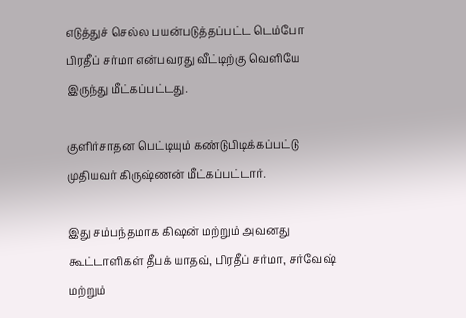எடுத்துச் செல்ல பயன்படுத்தப்பட்ட டெம்போ பிரதீப் சர்மா என்பவரது வீட்டிற்கு வெளியே இருந்து மீட்கப்பட்டது.

குளிர்சாதன பெட்டியும் கண்டுபிடிக்கப்பட்டு முதியவர் கிருஷ்ணன் மீட்கப்பட்டார்.

இது சம்பந்தமாக கிஷன் மற்றும் அவனது கூட்டாளிகள் தீபக் யாதவ், பிரதீப் சர்மா, சர்வேஷ் மற்றும்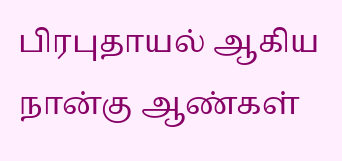பிரபுதாயல் ஆகிய நான்கு ஆண்கள்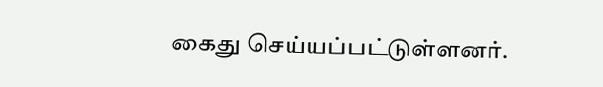கைது செய்யப்பட்டுள்ளனர்.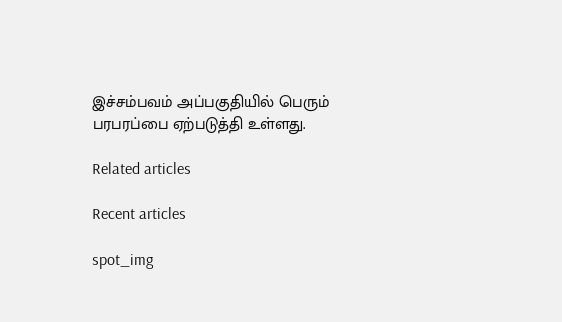இச்சம்பவம் அப்பகுதியில் பெரும் பரபரப்பை ஏற்படுத்தி உள்ளது.

Related articles

Recent articles

spot_img